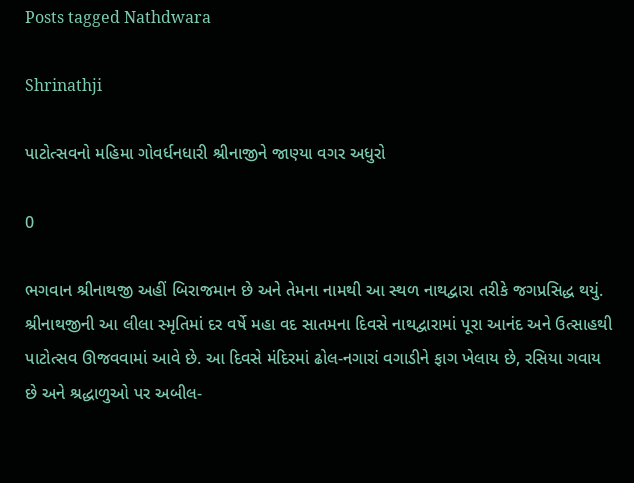Posts tagged Nathdwara

Shrinathji

પાટોત્સવનો મહિમા ગોવર્ધનધારી શ્રીનાજીને જાણ્યા વગર અધુરો

0

ભગવાન શ્રીનાથજી અહીં બિરાજમાન છે અને તેમના નામથી આ સ્થળ નાથદ્વારા તરીકે જગપ્રસિદ્ધ થયું. શ્રીનાથજીની આ લીલા સ્મૃતિમાં દર વર્ષે મહા વદ સાતમના દિવસે નાથદ્વારામાં પૂરા આનંદ અને ઉત્સાહથી પાટોત્સવ ઊજવવામાં આવે છે. આ દિવસે મંદિરમાં ઢોલ-નગારાં વગાડીને ફાગ ખેલાય છે, રસિયા ગવાય છે અને શ્રદ્ધાળુઓ પર અબીલ-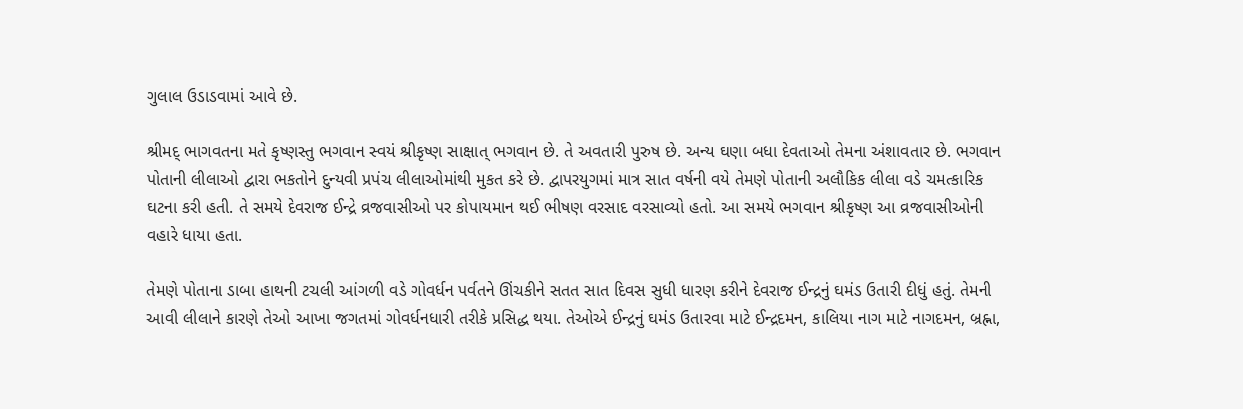ગુલાલ ઉડાડવામાં આવે છે.

શ્રીમદ્ ભાગવતના મતે કૃષ્ણસ્તુ ભગવાન સ્વયં શ્રીકૃષ્ણ સાક્ષાત્ ભગવાન છે. તે અવતારી પુરુષ છે. અન્ય ઘણા બધા દેવતાઓ તેમના અંશાવતાર છે. ભગવાન પોતાની લીલાઓ દ્વારા ભકતોને દુન્યવી પ્રપંચ લીલાઓમાંથી મુકત કરે છે. દ્વાપરયુગમાં માત્ર સાત વર્ષની વયે તેમણે પોતાની અલૌકિક લીલા વડે ચમત્કારિક ઘટના કરી હતી. તે સમયે દેવરાજ ઈન્દ્રે વ્રજવાસીઓ પર કોપાયમાન થઈ ભીષણ વરસાદ વરસાવ્યો હતો. આ સમયે ભગવાન શ્રીકૃષ્ણ આ વ્રજવાસીઓની વહારે ધાયા હતા.

તેમણે પોતાના ડાબા હાથની ટચલી આંગળી વડે ગોવર્ધન પર્વતને ઊંચકીને સતત સાત દિવસ સુધી ધારણ કરીને દેવરાજ ઈન્દ્રનું ઘમંડ ઉતારી દીધું હતું. તેમની આવી લીલાને કારણે તેઓ આખા જગતમાં ગોવર્ધનધારી તરીકે પ્રસિદ્ધ થયા. તેઓએ ઈન્દ્રનું ઘમંડ ઉતારવા માટે ઈન્દ્રદમન, કાલિયા નાગ માટે નાગદમન, બ્રહ્ના,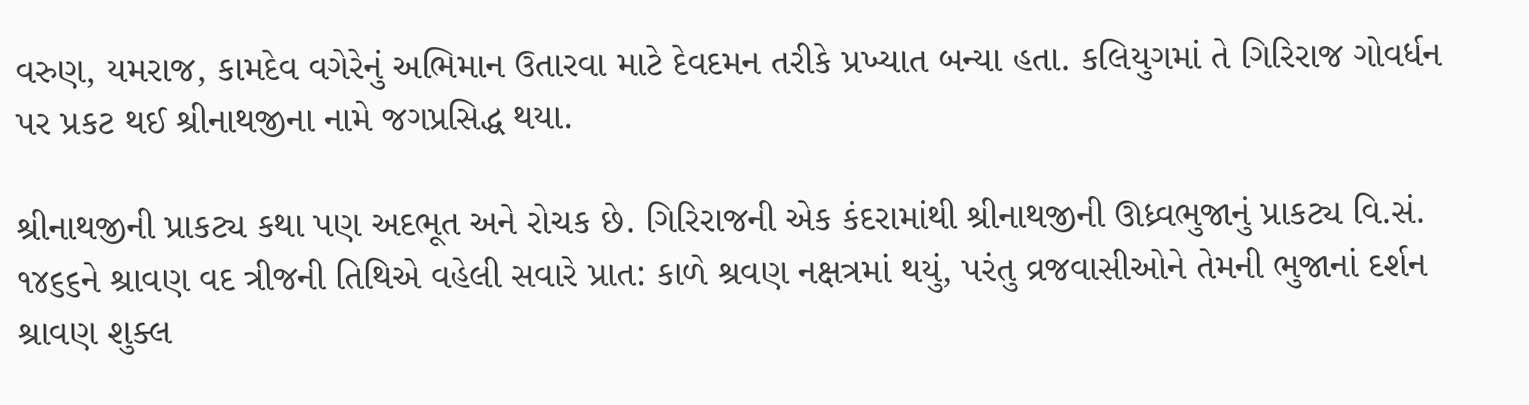વરુણ, યમરાજ, કામદેવ વગેરેનું અભિમાન ઉતારવા માટે દેવદમન તરીકે પ્રખ્યાત બન્યા હતા. કલિયુગમાં તે ગિરિરાજ ગોવર્ધન પર પ્રકટ થઈ શ્રીનાથજીના નામે જગપ્રસિદ્ધ થયા.

શ્રીનાથજીની પ્રાકટ્ય કથા પણ અદભૂત અને રોચક છે. ગિરિરાજની એક કંદરામાંથી શ્રીનાથજીની ઊધ્ર્વભુજાનું પ્રાકટ્ય વિ.સં. ૧૪૬૬ને શ્રાવણ વદ ત્રીજની તિથિએ વહેલી સવારે પ્રાત: કાળે શ્રવણ નક્ષત્રમાં થયું, પરંતુ વ્રજવાસીઓને તેમની ભુજાનાં દર્શન શ્રાવણ શુક્લ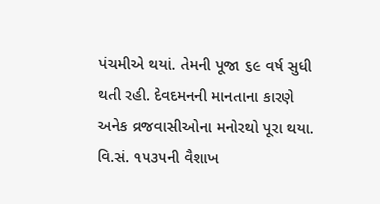પંચમીએ થયાં. તેમની પૂજા ૬૯ વર્ષ સુધી થતી રહી. દેવદમનની માનતાના કારણે અનેક વ્રજવાસીઓના મનોરથો પૂરા થયા. વિ.સં. ૧૫૩૫ની વૈશાખ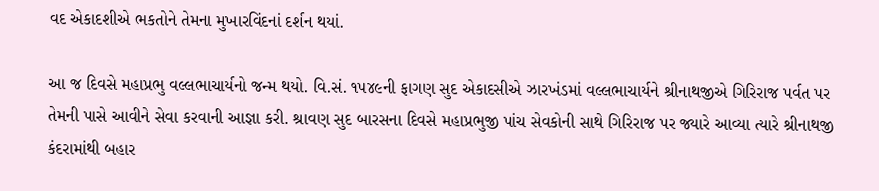વદ એકાદશીએ ભકતોને તેમના મુખારવિંદનાં દર્શન થયાં.

આ જ દિવસે મહાપ્રભુ વલ્લભાચાર્યનો જન્મ થયો. વિ.સં. ૧૫૪૯ની ફાગણ સુદ એકાદસીએ ઝારખંડમાં વલ્લભાચાર્યને શ્રીનાથજીએ ગિરિરાજ પર્વત પર તેમની પાસે આવીને સેવા કરવાની આજ્ઞા કરી. શ્રાવણ સુદ બારસના દિવસે મહાપ્રભુજી પાંચ સેવકોની સાથે ગિરિરાજ પર જ્યારે આવ્યા ત્યારે શ્રીનાથજી કંદરામાંથી બહાર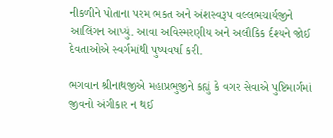નીકળીને પોતાના પરમ ભકત અને અંશસ્વરૂપ વલ્લભચાર્યજીને આલિંગન આપ્યું. આવા અવિસ્મરણીય અને અલૌકિક ર્દશ્યને જોઈ દેવતાઓએ સ્વર્ગમાંથી પુષ્પવર્ષા કરી.

ભગવાન શ્રીનાથજીએ મહાપ્રભુજીને કહ્યું કે વગર સેવાએ પુષ્ટિમાર્ગમાં જીવનો અંગીકાર ન થઈ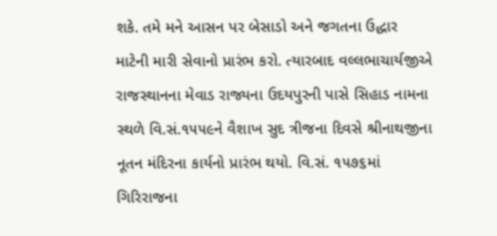શકે. તમે મને આસન પર બેસાડો અને જગતના ઉદ્ધાર માટેની મારી સેવાનો પ્રારંભ કરો. ત્યારબાદ વલ્લભાચાર્યજીએ રાજસ્થાનના મેવાડ રાજ્યના ઉદયપુરની પાસે સિહાડ નામના સ્થળે વિ.સં.૧૫૫૯ને વૈશાખ સુદ ત્રીજના દિવસે શ્રીનાથજીના નૂતન મંદિરના કાર્યનો પ્રારંભ થયો. વિ.સં. ૧૫૭૬માં ગિરિરાજના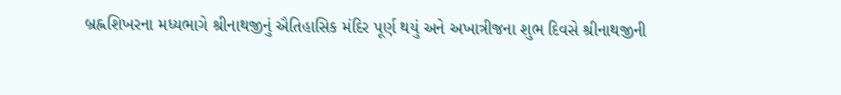બ્રહ્નશિખરના મધ્યભાગે શ્રીનાથજીનું ઐતિહાસિક મંદિર પૂર્ણ થયું અને અખાત્રીજના શુભ દિવસે શ્રીનાથજીની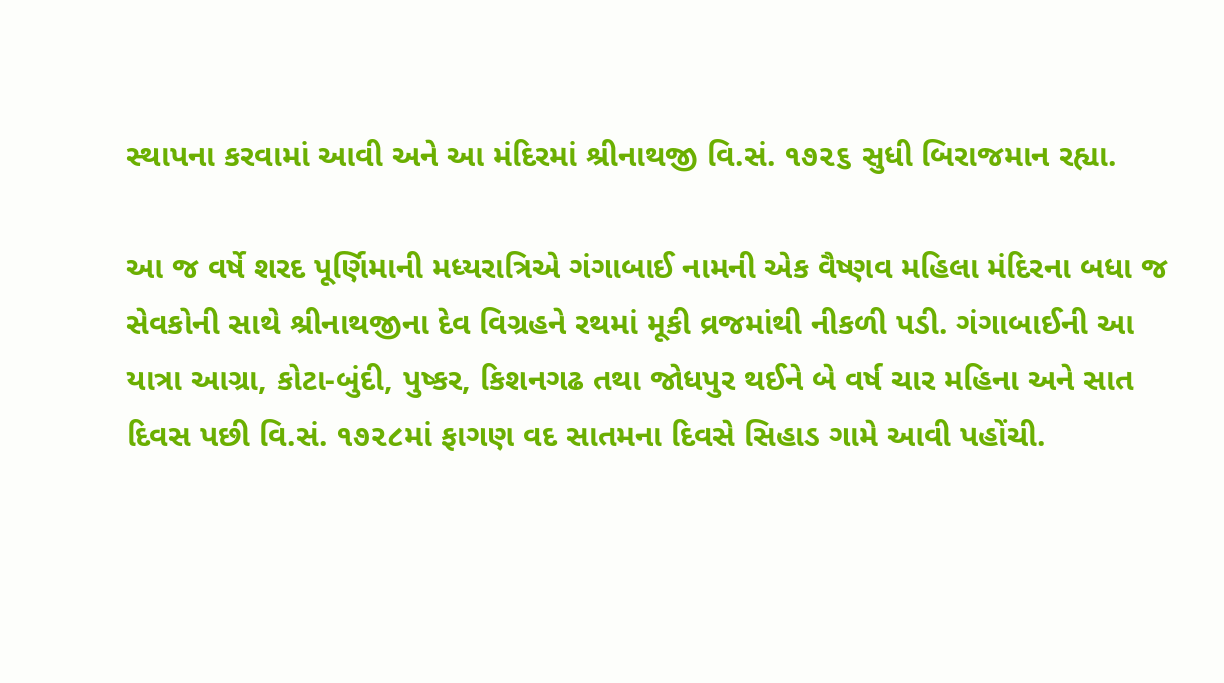સ્થાપના કરવામાં આવી અને આ મંદિરમાં શ્રીનાથજી વિ.સં. ૧૭૨૬ સુધી બિરાજમાન રહ્યા.

આ જ વર્ષે શરદ પૂર્ણિમાની મધ્યરાત્રિએ ગંગાબાઈ નામની એક વૈષ્ણવ મહિલા મંદિરના બધા જ સેવકોની સાથે શ્રીનાથજીના દેવ વિગ્રહને રથમાં મૂકી વ્રજમાંથી નીકળી પડી. ગંગાબાઈની આ યાત્રા આગ્રા, કોટા-બુંદી, પુષ્કર, કિશનગઢ તથા જોધપુર થઈને બે વર્ષ ચાર મહિના અને સાત દિવસ પછી વિ.સં. ૧૭૨૮માં ફાગણ વદ સાતમના દિવસે સિહાડ ગામે આવી પહોંચી.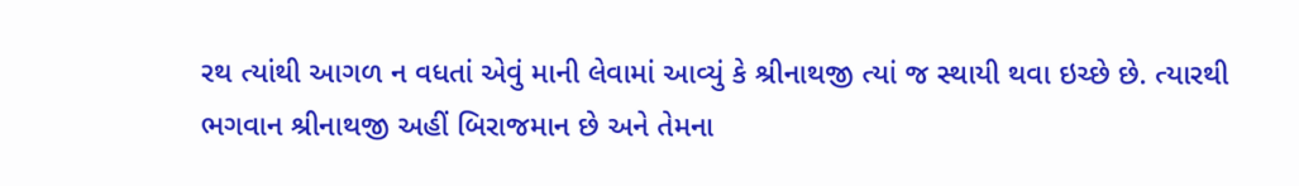રથ ત્યાંથી આગળ ન વધતાં એવું માની લેવામાં આવ્યું કે શ્રીનાથજી ત્યાં જ સ્થાયી થવા ઇચ્છે છે. ત્યારથી ભગવાન શ્રીનાથજી અહીં બિરાજમાન છે અને તેમના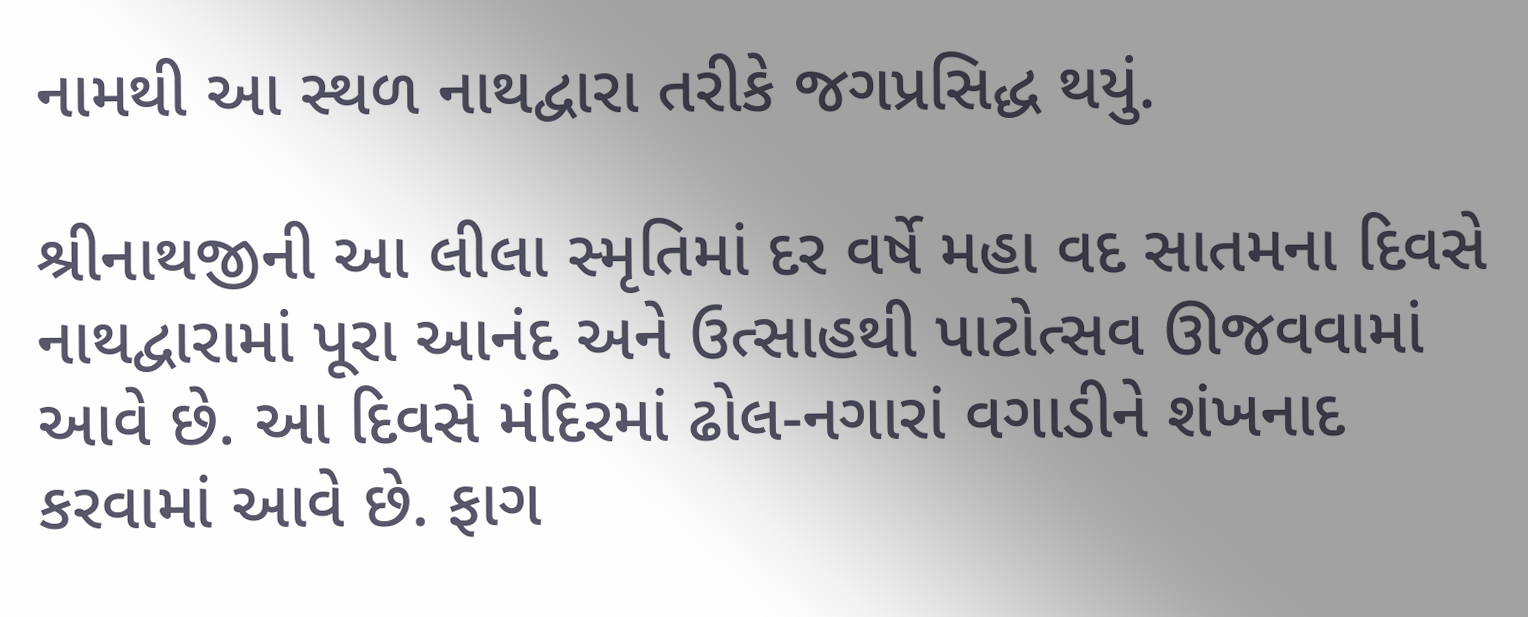નામથી આ સ્થળ નાથદ્વારા તરીકે જગપ્રસિદ્ધ થયું.

શ્રીનાથજીની આ લીલા સ્મૃતિમાં દર વર્ષે મહા વદ સાતમના દિવસે નાથદ્વારામાં પૂરા આનંદ અને ઉત્સાહથી પાટોત્સવ ઊજવવામાં આવે છે. આ દિવસે મંદિરમાં ઢોલ-નગારાં વગાડીને શંખનાદ કરવામાં આવે છે. ફાગ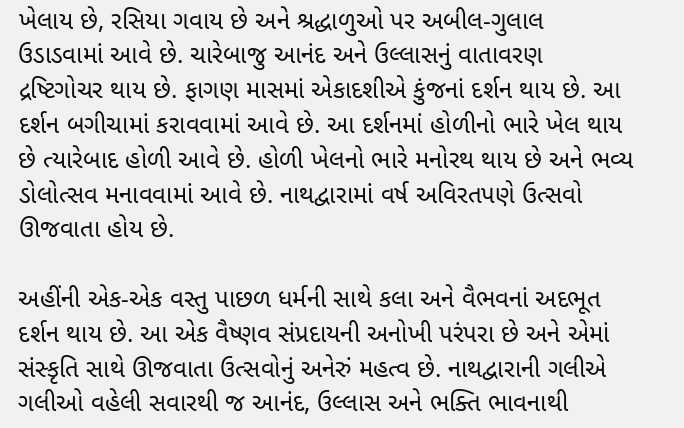ખેલાય છે, રસિયા ગવાય છે અને શ્રદ્ધાળુઓ પર અબીલ-ગુલાલ ઉડાડવામાં આવે છે. ચારેબાજુ આનંદ અને ઉલ્લાસનું વાતાવરણ દ્રષ્ટિગોચર થાય છે. ફાગણ માસમાં એકાદશીએ કુંજનાં દર્શન થાય છે. આ દર્શન બગીચામાં કરાવવામાં આવે છે. આ દર્શનમાં હોળીનો ભારે ખેલ થાય છે ત્યારેબાદ હોળી આવે છે. હોળી ખેલનો ભારે મનોરથ થાય છે અને ભવ્ય ડોલોત્સવ મનાવવામાં આવે છે. નાથદ્વારામાં વર્ષ અવિરતપણે ઉત્સવો ઊજવાતા હોય છે.

અહીંની એક-એક વસ્તુ પાછળ ધર્મની સાથે કલા અને વૈભવનાં અદભૂત દર્શન થાય છે. આ એક વૈષ્ણવ સંપ્રદાયની અનોખી પરંપરા છે અને એમાં સંસ્કૃતિ સાથે ઊજવાતા ઉત્સવોનું અનેરું મહત્વ છે. નાથદ્વારાની ગલીએ ગલીઓ વહેલી સવારથી જ આનંદ, ઉલ્લાસ અને ભક્તિ ભાવનાથી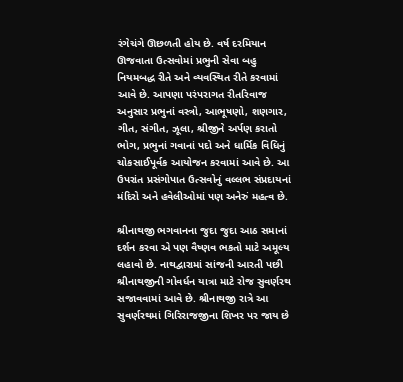રંગેચંગે ઊછળતી હોય છે. વર્ષ દરમિયાન ઊજવાતા ઉત્સવોમાં પ્રભુની સેવા બહુ નિયમબદ્ધ રીતે અને વ્યવસ્થિત રીતે કરવામાં આવે છે. આપણા પરંપરાગત રીતરિવાજ અનુસાર પ્રભુનાં વસ્ત્રો, આભૂષણો, શણગાર, ગીત, સંગીત, ઝૂલા, શ્રીજીને અર્પણ કરાતો ભોગ, પ્રભુનાં ગવાનાં પદો અને ધાર્મિક વિધિનું ચોકસાઈપૂર્વક આયોજન કરવામાં આવે છે. આ ઉપરાંત પ્રસંગોપાત ઉત્સવોનું વલ્લભ સંપ્રદાયનાં મંદિરો અને હવેલીઓમાં પણ અનેરું મહત્વ છે.

શ્રીનાથજી ભગવાનના જુદા જુદા આઠ સમાનાં દર્શન કરવા એ પણ વૈષ્ણવ ભકતો માટે અમૂલ્ય લહાવો છે. નાથદ્વારામાં સાંજની આરતી પછી શ્રીનાથજીની ગોવર્ધન યાત્રા માટે રોજ સુવર્ણરથ સજાવવામાં આવે છે. શ્રીનાથજી રાત્રે આ સુવર્ણરથમાં ગિરિરાજજીના શિખર પર જાય છે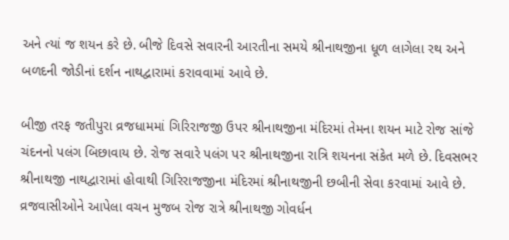અને ત્યાં જ શયન કરે છે. બીજે દિવસે સવારની આરતીના સમયે શ્રીનાથજીના ધૂળ લાગેલા રથ અને બળદની જોડીનાં દર્શન નાથદ્વારામાં કરાવવામાં આવે છે.

બીજી તરફ જતીપુરા વ્રજધામમાં ગિરિરાજજી ઉપર શ્રીનાથજીના મંદિરમાં તેમના શયન માટે રોજ સાંજે ચંદનનો પલંગ બિછાવાય છે. રોજ સવારે પલંગ પર શ્રીનાથજીના રાત્રિ શયનના સંકેત મળે છે. દિવસભર શ્રીનાથજી નાથદ્વારામાં હોવાથી ગિરિરાજજીના મંદિરમાં શ્રીનાથજીની છબીની સેવા કરવામાં આવે છે. વ્રજવાસીઓને આપેલા વચન મુજબ રોજ રાત્રે શ્રીનાથજી ગોવર્ધન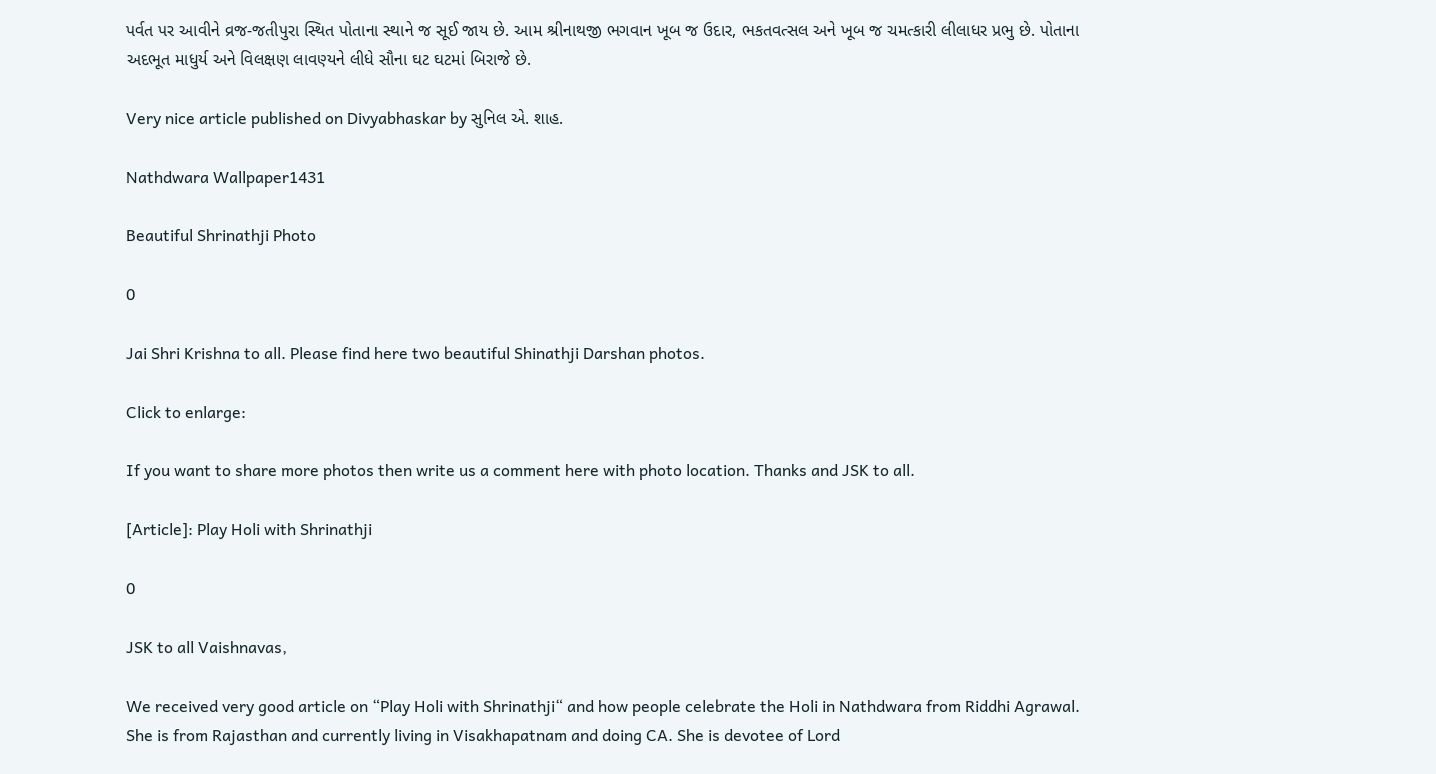પર્વત પર આવીને વ્રજ-જતીપુરા સ્થિત પોતાના સ્થાને જ સૂઈ જાય છે. આમ શ્રીનાથજી ભગવાન ખૂબ જ ઉદાર, ભકતવત્સલ અને ખૂબ જ ચમત્કારી લીલાધર પ્રભુ છે. પોતાના અદભૂત માધુર્ય અને વિલક્ષણ લાવણ્યને લીધે સૌના ઘટ ઘટમાં બિરાજે છે.

Very nice article published on Divyabhaskar by સુનિલ એ. શાહ.

Nathdwara Wallpaper1431

Beautiful Shrinathji Photo

0

Jai Shri Krishna to all. Please find here two beautiful Shinathji Darshan photos.

Click to enlarge:

If you want to share more photos then write us a comment here with photo location. Thanks and JSK to all.

[Article]: Play Holi with Shrinathji

0

JSK to all Vaishnavas,

We received very good article on “Play Holi with Shrinathji“ and how people celebrate the Holi in Nathdwara from Riddhi Agrawal. She is from Rajasthan and currently living in Visakhapatnam and doing CA. She is devotee of Lord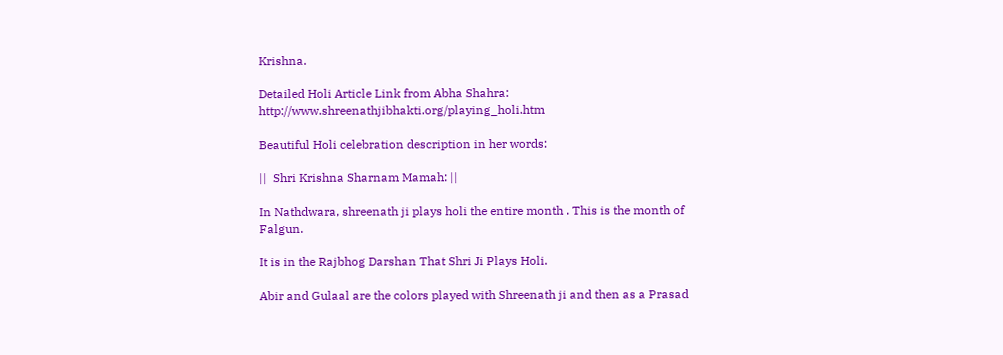Krishna.

Detailed Holi Article Link from Abha Shahra: http://www.shreenathjibhakti.org/playing_holi.htm

Beautiful Holi celebration description in her words:

||  Shri Krishna Sharnam Mamah: ||

In Nathdwara, shreenath ji plays holi the entire month . This is the month of Falgun.

It is in the Rajbhog Darshan That Shri Ji Plays Holi.

Abir and Gulaal are the colors played with Shreenath ji and then as a Prasad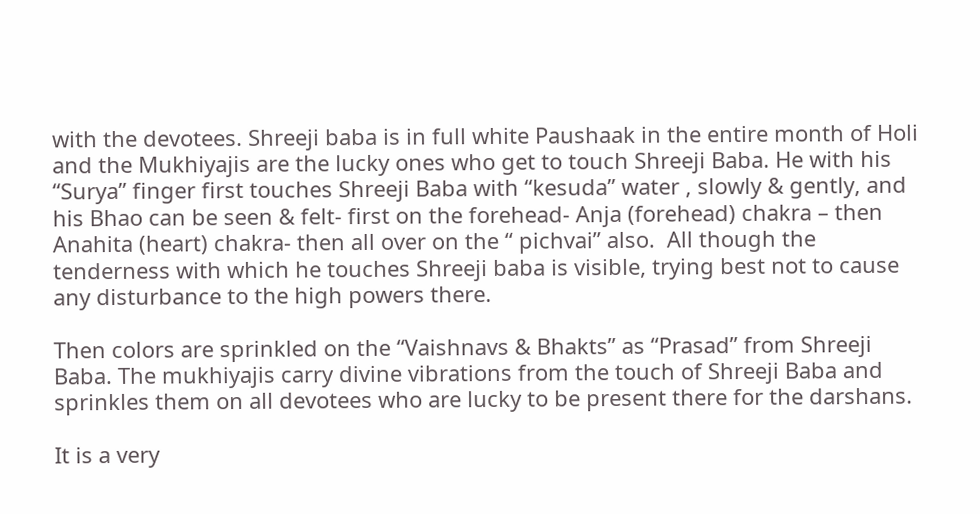with the devotees. Shreeji baba is in full white Paushaak in the entire month of Holi and the Mukhiyajis are the lucky ones who get to touch Shreeji Baba. He with his “Surya” finger first touches Shreeji Baba with “kesuda” water , slowly & gently, and his Bhao can be seen & felt- first on the forehead- Anja (forehead) chakra – then Anahita (heart) chakra- then all over on the “ pichvai” also.  All though the tenderness with which he touches Shreeji baba is visible, trying best not to cause any disturbance to the high powers there.

Then colors are sprinkled on the “Vaishnavs & Bhakts” as “Prasad” from Shreeji Baba. The mukhiyajis carry divine vibrations from the touch of Shreeji Baba and sprinkles them on all devotees who are lucky to be present there for the darshans.

It is a very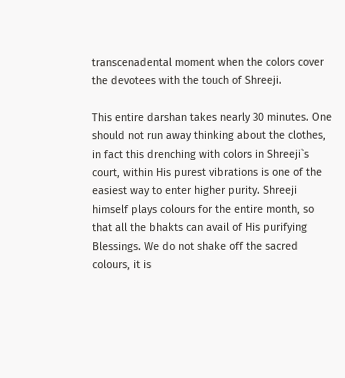transcenadental moment when the colors cover the devotees with the touch of Shreeji.

This entire darshan takes nearly 30 minutes. One should not run away thinking about the clothes, in fact this drenching with colors in Shreeji`s court, within His purest vibrations is one of the easiest way to enter higher purity. Shreeji himself plays colours for the entire month, so that all the bhakts can avail of His purifying Blessings. We do not shake off the sacred colours, it is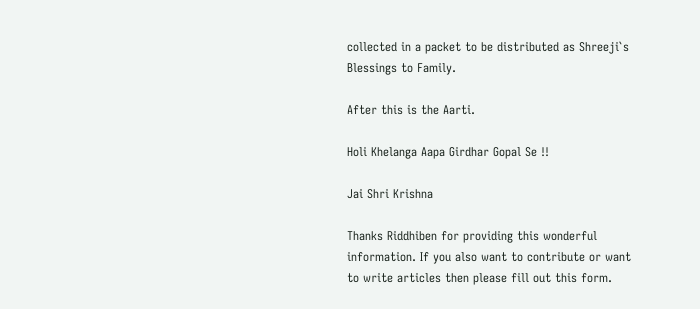collected in a packet to be distributed as Shreeji`s Blessings to Family.

After this is the Aarti.

Holi Khelanga Aapa Girdhar Gopal Se !!

Jai Shri Krishna

Thanks Riddhiben for providing this wonderful information. If you also want to contribute or want to write articles then please fill out this form.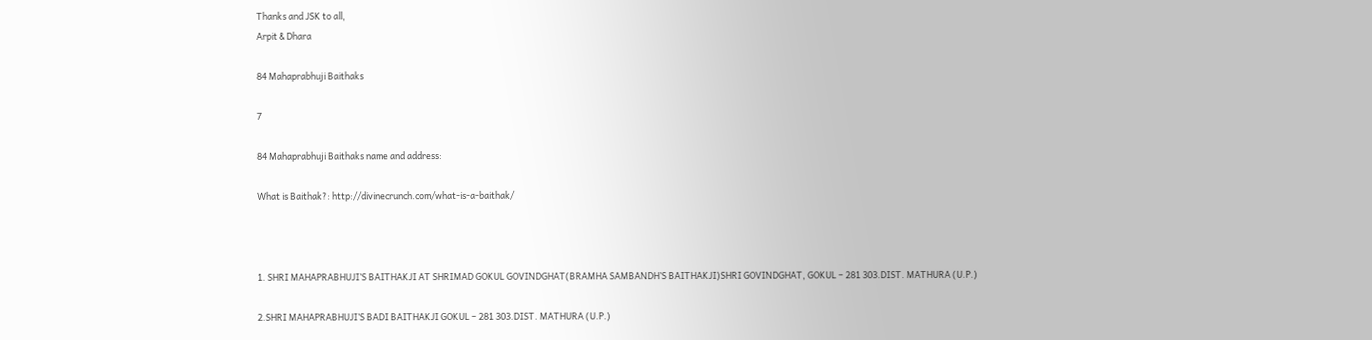Thanks and JSK to all,
Arpit & Dhara

84 Mahaprabhuji Baithaks

7

84 Mahaprabhuji Baithaks name and address:

What is Baithak?: http://divinecrunch.com/what-is-a-baithak/



1. SHRI MAHAPRABHUJI’S BAITHAKJI AT SHRIMAD GOKUL GOVINDGHAT(BRAMHA SAMBANDH’S BAITHAKJI)SHRI GOVINDGHAT, GOKUL – 281 303.DIST. MATHURA (U.P.)

2.SHRI MAHAPRABHUJI’S BADI BAITHAKJI GOKUL – 281 303.DIST. MATHURA (U.P.)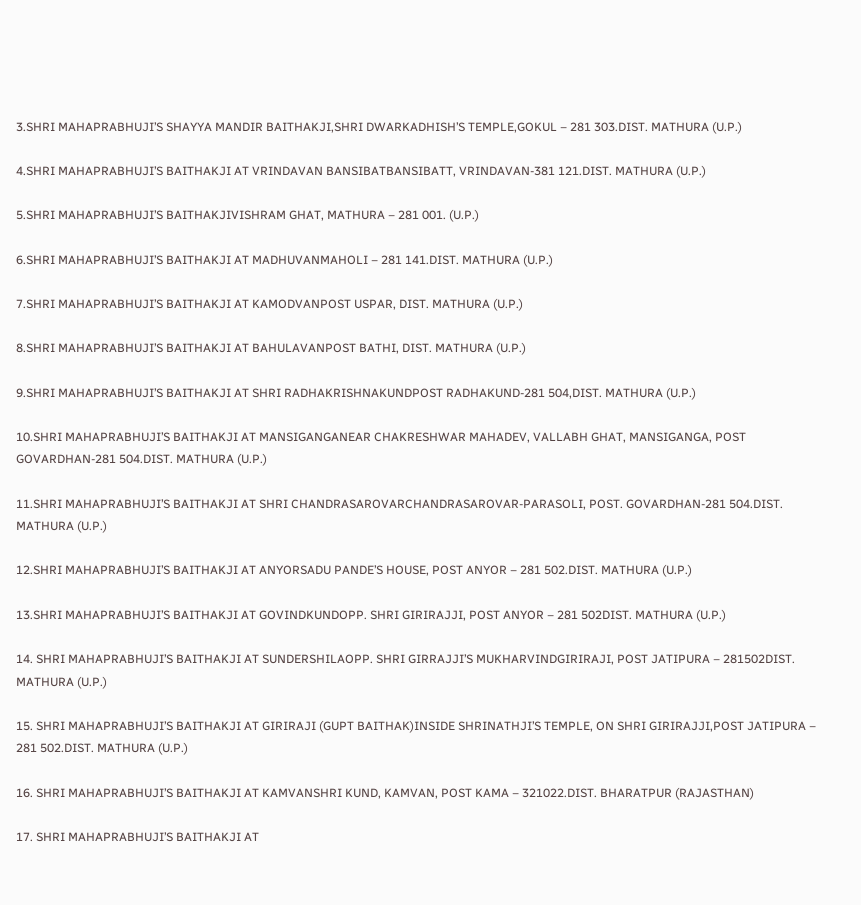3.SHRI MAHAPRABHUJI’S SHAYYA MANDIR BAITHAKJI,SHRI DWARKADHISH’S TEMPLE,GOKUL – 281 303.DIST. MATHURA (U.P.)

4.SHRI MAHAPRABHUJI’S BAITHAKJI AT VRINDAVAN BANSIBATBANSIBATT, VRINDAVAN-381 121.DIST. MATHURA (U.P.)

5.SHRI MAHAPRABHUJI’S BAITHAKJIVISHRAM GHAT, MATHURA – 281 001. (U.P.)

6.SHRI MAHAPRABHUJI’S BAITHAKJI AT MADHUVANMAHOLI – 281 141.DIST. MATHURA (U.P.)

7.SHRI MAHAPRABHUJI’S BAITHAKJI AT KAMODVANPOST USPAR, DIST. MATHURA (U.P.)

8.SHRI MAHAPRABHUJI’S BAITHAKJI AT BAHULAVANPOST BATHI, DIST. MATHURA (U.P.)

9.SHRI MAHAPRABHUJI’S BAITHAKJI AT SHRI RADHAKRISHNAKUNDPOST RADHAKUND-281 504,DIST. MATHURA (U.P.)

10.SHRI MAHAPRABHUJI’S BAITHAKJI AT MANSIGANGANEAR CHAKRESHWAR MAHADEV, VALLABH GHAT, MANSIGANGA, POST GOVARDHAN-281 504.DIST. MATHURA (U.P.)

11.SHRI MAHAPRABHUJI’S BAITHAKJI AT SHRI CHANDRASAROVARCHANDRASAROVAR-PARASOLI, POST. GOVARDHAN-281 504.DIST. MATHURA (U.P.)

12.SHRI MAHAPRABHUJI’S BAITHAKJI AT ANYORSADU PANDE’S HOUSE, POST ANYOR – 281 502.DIST. MATHURA (U.P.)

13.SHRI MAHAPRABHUJI’S BAITHAKJI AT GOVINDKUNDOPP. SHRI GIRIRAJJI, POST ANYOR – 281 502DIST. MATHURA (U.P.)

14. SHRI MAHAPRABHUJI’S BAITHAKJI AT SUNDERSHILAOPP. SHRI GIRRAJJI’S MUKHARVINDGIRIRAJI, POST JATIPURA – 281502DIST. MATHURA (U.P.)

15. SHRI MAHAPRABHUJI’S BAITHAKJI AT GIRIRAJI (GUPT BAITHAK)INSIDE SHRINATHJI’S TEMPLE, ON SHRI GIRIRAJJI,POST JATIPURA – 281 502.DIST. MATHURA (U.P.)

16. SHRI MAHAPRABHUJI’S BAITHAKJI AT KAMVANSHRI KUND, KAMVAN, POST KAMA – 321022.DIST. BHARATPUR (RAJASTHAN)

17. SHRI MAHAPRABHUJI’S BAITHAKJI AT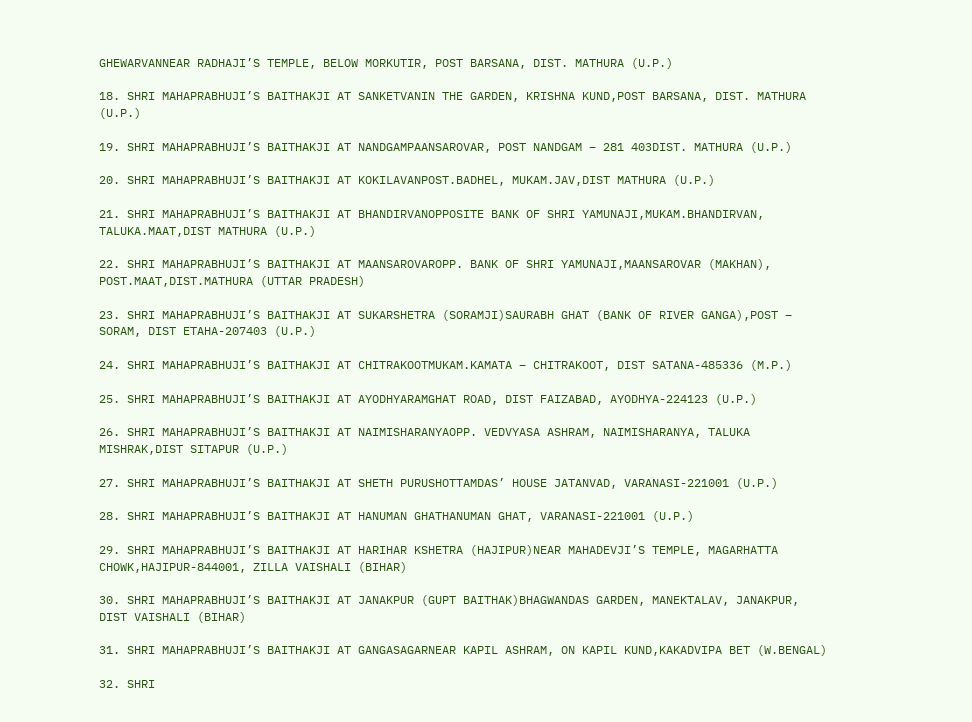GHEWARVANNEAR RADHAJI’S TEMPLE, BELOW MORKUTIR, POST BARSANA, DIST. MATHURA (U.P.)

18. SHRI MAHAPRABHUJI’S BAITHAKJI AT SANKETVANIN THE GARDEN, KRISHNA KUND,POST BARSANA, DIST. MATHURA (U.P.)

19. SHRI MAHAPRABHUJI’S BAITHAKJI AT NANDGAMPAANSAROVAR, POST NANDGAM – 281 403DIST. MATHURA (U.P.)

20. SHRI MAHAPRABHUJI’S BAITHAKJI AT KOKILAVANPOST.BADHEL, MUKAM.JAV,DIST MATHURA (U.P.)

21. SHRI MAHAPRABHUJI’S BAITHAKJI AT BHANDIRVANOPPOSITE BANK OF SHRI YAMUNAJI,MUKAM.BHANDIRVAN, TALUKA.MAAT,DIST MATHURA (U.P.)

22. SHRI MAHAPRABHUJI’S BAITHAKJI AT MAANSAROVAROPP. BANK OF SHRI YAMUNAJI,MAANSAROVAR (MAKHAN), POST.MAAT,DIST.MATHURA (UTTAR PRADESH)

23. SHRI MAHAPRABHUJI’S BAITHAKJI AT SUKARSHETRA (SORAMJI)SAURABH GHAT (BANK OF RIVER GANGA),POST – SORAM, DIST ETAHA-207403 (U.P.)

24. SHRI MAHAPRABHUJI’S BAITHAKJI AT CHITRAKOOTMUKAM.KAMATA – CHITRAKOOT, DIST SATANA-485336 (M.P.)

25. SHRI MAHAPRABHUJI’S BAITHAKJI AT AYODHYARAMGHAT ROAD, DIST FAIZABAD, AYODHYA-224123 (U.P.)

26. SHRI MAHAPRABHUJI’S BAITHAKJI AT NAIMISHARANYAOPP. VEDVYASA ASHRAM, NAIMISHARANYA, TALUKA MISHRAK,DIST SITAPUR (U.P.)

27. SHRI MAHAPRABHUJI’S BAITHAKJI AT SHETH PURUSHOTTAMDAS’ HOUSE JATANVAD, VARANASI-221001 (U.P.)

28. SHRI MAHAPRABHUJI’S BAITHAKJI AT HANUMAN GHATHANUMAN GHAT, VARANASI-221001 (U.P.)

29. SHRI MAHAPRABHUJI’S BAITHAKJI AT HARIHAR KSHETRA (HAJIPUR)NEAR MAHADEVJI’S TEMPLE, MAGARHATTA CHOWK,HAJIPUR-844001, ZILLA VAISHALI (BIHAR)

30. SHRI MAHAPRABHUJI’S BAITHAKJI AT JANAKPUR (GUPT BAITHAK)BHAGWANDAS GARDEN, MANEKTALAV, JANAKPUR, DIST VAISHALI (BIHAR)

31. SHRI MAHAPRABHUJI’S BAITHAKJI AT GANGASAGARNEAR KAPIL ASHRAM, ON KAPIL KUND,KAKADVIPA BET (W.BENGAL)

32. SHRI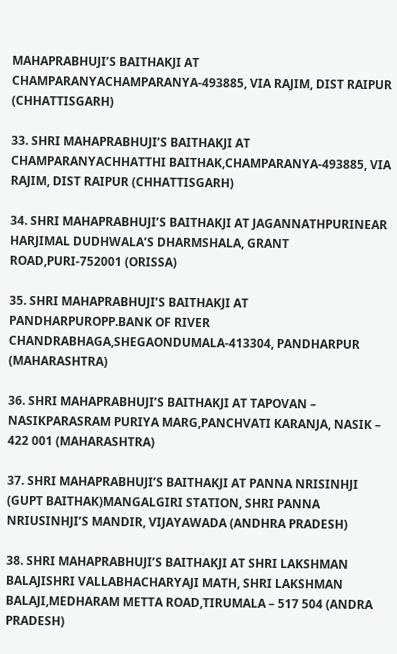MAHAPRABHUJI’S BAITHAKJI AT CHAMPARANYACHAMPARANYA-493885, VIA RAJIM, DIST RAIPUR (CHHATTISGARH)

33. SHRI MAHAPRABHUJI’S BAITHAKJI AT CHAMPARANYACHHATTHI BAITHAK,CHAMPARANYA-493885, VIA RAJIM, DIST RAIPUR (CHHATTISGARH)

34. SHRI MAHAPRABHUJI’S BAITHAKJI AT JAGANNATHPURINEAR HARJIMAL DUDHWALA’S DHARMSHALA, GRANT ROAD,PURI-752001 (ORISSA)

35. SHRI MAHAPRABHUJI’S BAITHAKJI AT PANDHARPUROPP.BANK OF RIVER CHANDRABHAGA,SHEGAONDUMALA-413304, PANDHARPUR (MAHARASHTRA)

36. SHRI MAHAPRABHUJI’S BAITHAKJI AT TAPOVAN – NASIKPARASRAM PURIYA MARG,PANCHVATI KARANJA, NASIK – 422 001 (MAHARASHTRA)

37. SHRI MAHAPRABHUJI’S BAITHAKJI AT PANNA NRISINHJI (GUPT BAITHAK)MANGALGIRI STATION, SHRI PANNA NRIUSINHJI’S MANDIR, VIJAYAWADA (ANDHRA PRADESH)

38. SHRI MAHAPRABHUJI’S BAITHAKJI AT SHRI LAKSHMAN BALAJISHRI VALLABHACHARYAJI MATH, SHRI LAKSHMAN BALAJI,MEDHARAM METTA ROAD,TIRUMALA – 517 504 (ANDRA PRADESH)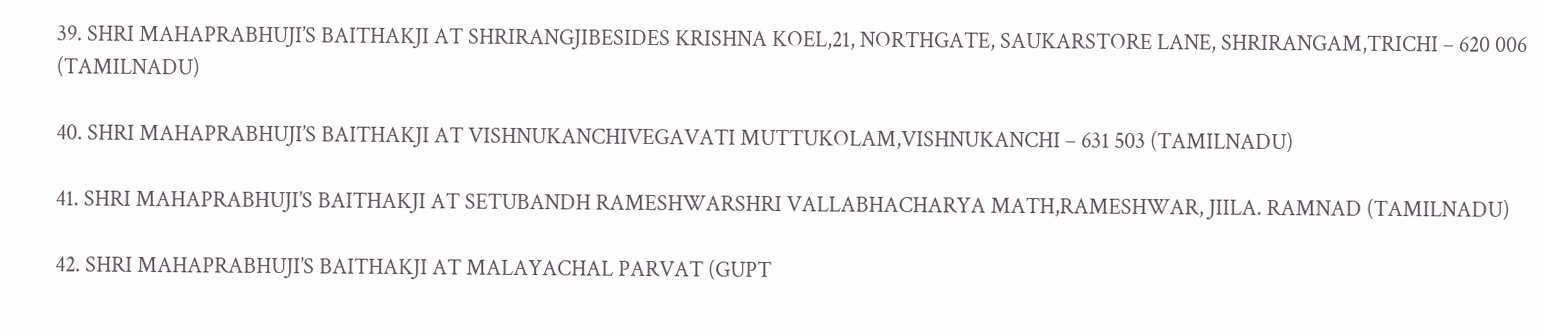39. SHRI MAHAPRABHUJI’S BAITHAKJI AT SHRIRANGJIBESIDES KRISHNA KOEL,21, NORTHGATE, SAUKARSTORE LANE, SHRIRANGAM,TRICHI – 620 006 (TAMILNADU)

40. SHRI MAHAPRABHUJI’S BAITHAKJI AT VISHNUKANCHIVEGAVATI MUTTUKOLAM,VISHNUKANCHI – 631 503 (TAMILNADU)

41. SHRI MAHAPRABHUJI’S BAITHAKJI AT SETUBANDH RAMESHWARSHRI VALLABHACHARYA MATH,RAMESHWAR, JIILA. RAMNAD (TAMILNADU)

42. SHRI MAHAPRABHUJI’S BAITHAKJI AT MALAYACHAL PARVAT (GUPT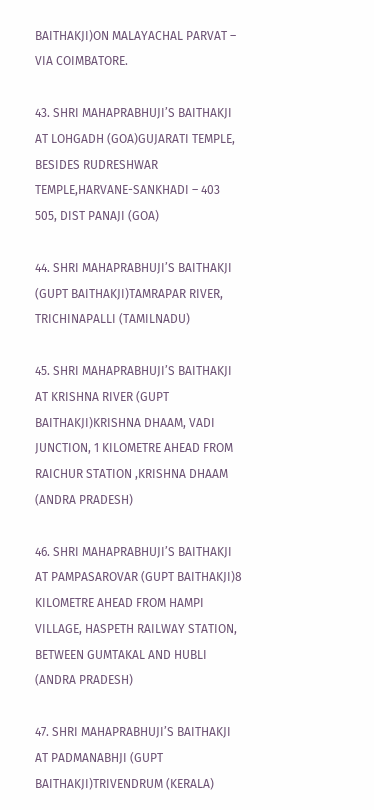BAITHAKJI)ON MALAYACHAL PARVAT – VIA COIMBATORE.

43. SHRI MAHAPRABHUJI’S BAITHAKJI AT LOHGADH (GOA)GUJARATI TEMPLE, BESIDES RUDRESHWAR TEMPLE,HARVANE-SANKHADI – 403 505, DIST PANAJI (GOA)

44. SHRI MAHAPRABHUJI’S BAITHAKJI (GUPT BAITHAKJI)TAMRAPAR RIVER, TRICHINAPALLI (TAMILNADU)

45. SHRI MAHAPRABHUJI’S BAITHAKJI AT KRISHNA RIVER (GUPT BAITHAKJI)KRISHNA DHAAM, VADI JUNCTION, 1 KILOMETRE AHEAD FROM RAICHUR STATION ,KRISHNA DHAAM (ANDRA PRADESH)

46. SHRI MAHAPRABHUJI’S BAITHAKJI AT PAMPASAROVAR (GUPT BAITHAKJI)8 KILOMETRE AHEAD FROM HAMPI VILLAGE, HASPETH RAILWAY STATION, BETWEEN GUMTAKAL AND HUBLI (ANDRA PRADESH)

47. SHRI MAHAPRABHUJI’S BAITHAKJI AT PADMANABHJI (GUPT BAITHAKJI)TRIVENDRUM (KERALA)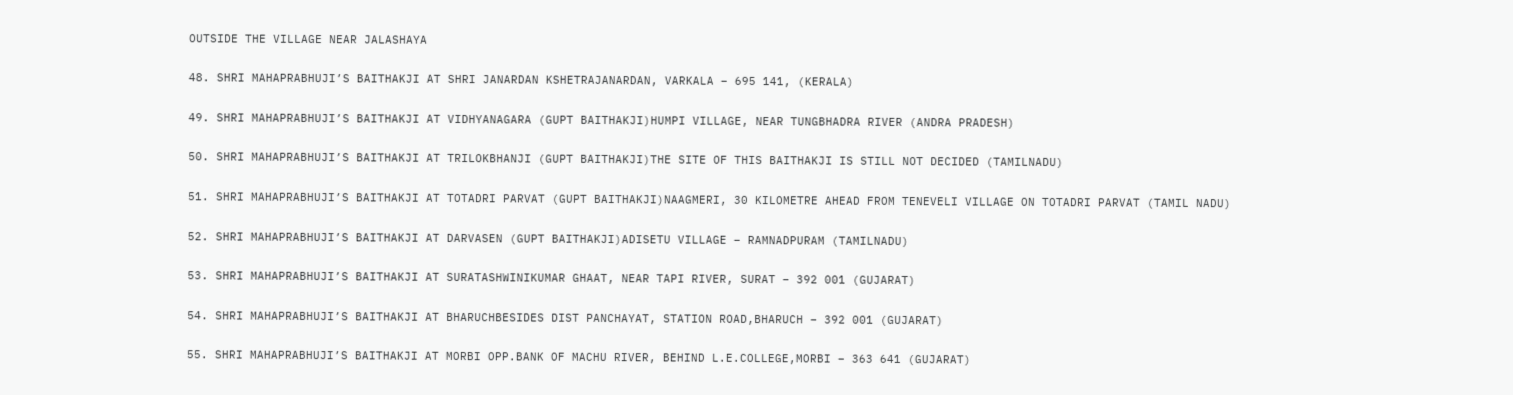OUTSIDE THE VILLAGE NEAR JALASHAYA

48. SHRI MAHAPRABHUJI’S BAITHAKJI AT SHRI JANARDAN KSHETRAJANARDAN, VARKALA – 695 141, (KERALA)

49. SHRI MAHAPRABHUJI’S BAITHAKJI AT VIDHYANAGARA (GUPT BAITHAKJI)HUMPI VILLAGE, NEAR TUNGBHADRA RIVER (ANDRA PRADESH)

50. SHRI MAHAPRABHUJI’S BAITHAKJI AT TRILOKBHANJI (GUPT BAITHAKJI)THE SITE OF THIS BAITHAKJI IS STILL NOT DECIDED (TAMILNADU)

51. SHRI MAHAPRABHUJI’S BAITHAKJI AT TOTADRI PARVAT (GUPT BAITHAKJI)NAAGMERI, 30 KILOMETRE AHEAD FROM TENEVELI VILLAGE ON TOTADRI PARVAT (TAMIL NADU)

52. SHRI MAHAPRABHUJI’S BAITHAKJI AT DARVASEN (GUPT BAITHAKJI)ADISETU VILLAGE – RAMNADPURAM (TAMILNADU)

53. SHRI MAHAPRABHUJI’S BAITHAKJI AT SURATASHWINIKUMAR GHAAT, NEAR TAPI RIVER, SURAT – 392 001 (GUJARAT)

54. SHRI MAHAPRABHUJI’S BAITHAKJI AT BHARUCHBESIDES DIST PANCHAYAT, STATION ROAD,BHARUCH – 392 001 (GUJARAT)

55. SHRI MAHAPRABHUJI’S BAITHAKJI AT MORBI OPP.BANK OF MACHU RIVER, BEHIND L.E.COLLEGE,MORBI – 363 641 (GUJARAT)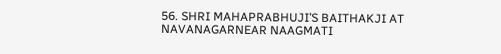56. SHRI MAHAPRABHUJI’S BAITHAKJI AT NAVANAGARNEAR NAAGMATI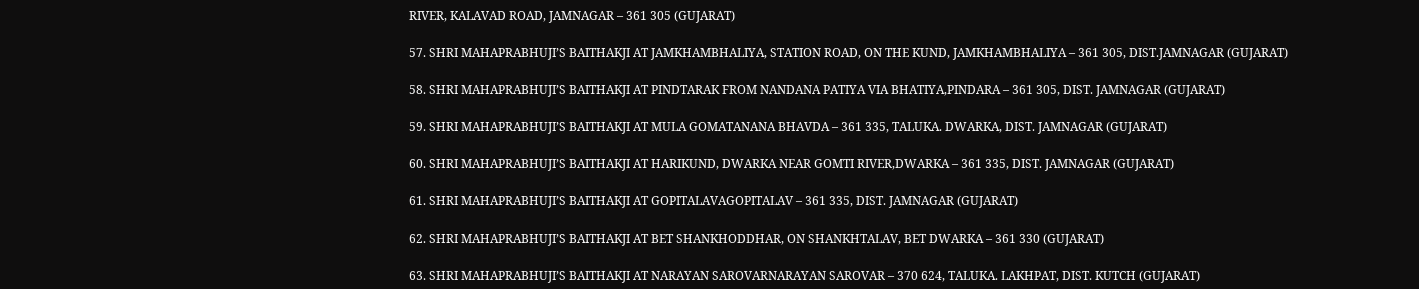RIVER, KALAVAD ROAD, JAMNAGAR – 361 305 (GUJARAT)

57. SHRI MAHAPRABHUJI’S BAITHAKJI AT JAMKHAMBHALIYA, STATION ROAD, ON THE KUND, JAMKHAMBHALIYA – 361 305, DIST.JAMNAGAR (GUJARAT)

58. SHRI MAHAPRABHUJI’S BAITHAKJI AT PINDTARAK FROM NANDANA PATIYA VIA BHATIYA,PINDARA – 361 305, DIST. JAMNAGAR (GUJARAT)

59. SHRI MAHAPRABHUJI’S BAITHAKJI AT MULA GOMATANANA BHAVDA – 361 335, TALUKA. DWARKA, DIST. JAMNAGAR (GUJARAT)

60. SHRI MAHAPRABHUJI’S BAITHAKJI AT HARIKUND, DWARKA NEAR GOMTI RIVER,DWARKA – 361 335, DIST. JAMNAGAR (GUJARAT)

61. SHRI MAHAPRABHUJI’S BAITHAKJI AT GOPITALAVAGOPITALAV – 361 335, DIST. JAMNAGAR (GUJARAT)

62. SHRI MAHAPRABHUJI’S BAITHAKJI AT BET SHANKHODDHAR, ON SHANKHTALAV, BET DWARKA – 361 330 (GUJARAT)

63. SHRI MAHAPRABHUJI’S BAITHAKJI AT NARAYAN SAROVARNARAYAN SAROVAR – 370 624, TALUKA. LAKHPAT, DIST. KUTCH (GUJARAT)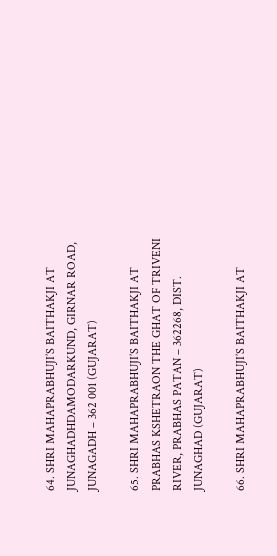64. SHRI MAHAPRABHUJI’S BAITHAKJI AT JUNAGHADHDAMODARKUND, GIRNAR ROAD, JUNAGADH – 362 001 (GUJARAT)

65. SHRI MAHAPRABHUJI’S BAITHAKJI AT PRABHAS KSHETRAON THE GHAT OF TRIVENI RIVER, PRABHAS PATAN – 362268, DIST. JUNAGHAD (GUJARAT)

66. SHRI MAHAPRABHUJI’S BAITHAKJI AT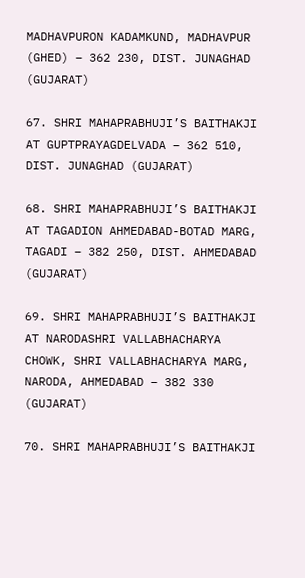MADHAVPURON KADAMKUND, MADHAVPUR (GHED) – 362 230, DIST. JUNAGHAD (GUJARAT)

67. SHRI MAHAPRABHUJI’S BAITHAKJI AT GUPTPRAYAGDELVADA – 362 510, DIST. JUNAGHAD (GUJARAT)

68. SHRI MAHAPRABHUJI’S BAITHAKJI AT TAGADION AHMEDABAD-BOTAD MARG, TAGADI – 382 250, DIST. AHMEDABAD (GUJARAT)

69. SHRI MAHAPRABHUJI’S BAITHAKJI AT NARODASHRI VALLABHACHARYA CHOWK, SHRI VALLABHACHARYA MARG, NARODA, AHMEDABAD – 382 330 (GUJARAT)

70. SHRI MAHAPRABHUJI’S BAITHAKJI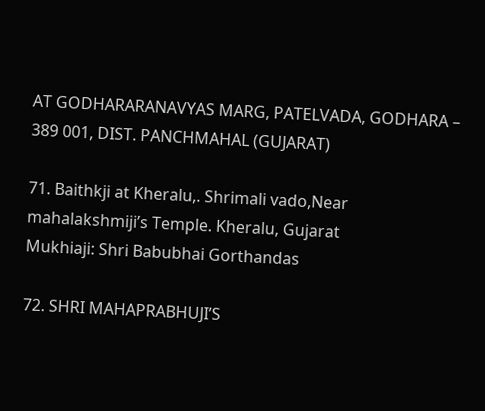AT GODHARARANAVYAS MARG, PATELVADA, GODHARA – 389 001, DIST. PANCHMAHAL (GUJARAT)

71. Baithkji at Kheralu,. Shrimali vado,Near mahalakshmiji’s Temple. Kheralu, Gujarat
Mukhiaji: Shri Babubhai Gorthandas

72. SHRI MAHAPRABHUJI’S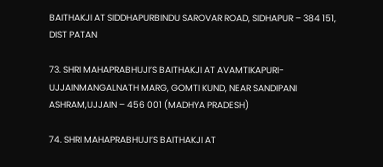BAITHAKJI AT SIDDHAPURBINDU SAROVAR ROAD, SIDHAPUR – 384 151, DIST PATAN

73. SHRI MAHAPRABHUJI’S BAITHAKJI AT AVAMTIKAPURI-UJJAINMANGALNATH MARG, GOMTI KUND, NEAR SANDIPANI ASHRAM,UJJAIN – 456 001 (MADHYA PRADESH)

74. SHRI MAHAPRABHUJI’S BAITHAKJI AT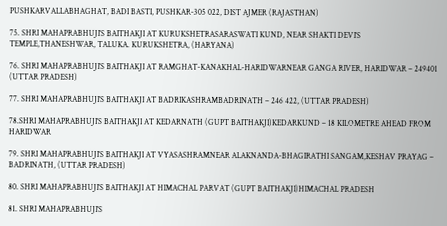PUSHKARVALLABHAGHAT, BADI BASTI, PUSHKAR-305 022, DIST AJMER (RAJASTHAN)

75. SHRI MAHAPRABHUJI’S BAITHAKJI AT KURUKSHETRASARASWATI KUND, NEAR SHAKTI DEVI’S TEMPLE,THANESHWAR, TALUKA. KURUKSHETRA, (HARYANA)

76. SHRI MAHAPRABHUJI’S BAITHAKJI AT RAMGHAT-KANAKHAL-HARIDWARNEAR GANGA RIVER, HARIDWAR – 249401 (UTTAR PRADESH)

77. SHRI MAHAPRABHUJI’S BAITHAKJI AT BADRIKASHRAMBADRINATH – 246 422, (UTTAR PRADESH)

78.SHRI MAHAPRABHUJI’S BAITHAKJI AT KEDARNATH (GUPT BAITHAKJI)KEDARKUND – 18 KILOMETRE AHEAD FROM HARIDWAR

79. SHRI MAHAPRABHUJI’S BAITHAKJI AT VYASASHRAMNEAR ALAKNANDA-BHAGIRATHI SANGAM,KESHAV PRAYAG – BADRINATH, (UTTAR PRADESH)

80. SHRI MAHAPRABHUJI’S BAITHAKJI AT HIMACHAL PARVAT (GUPT BAITHAKJI)HIMACHAL PRADESH

81. SHRI MAHAPRABHUJI’S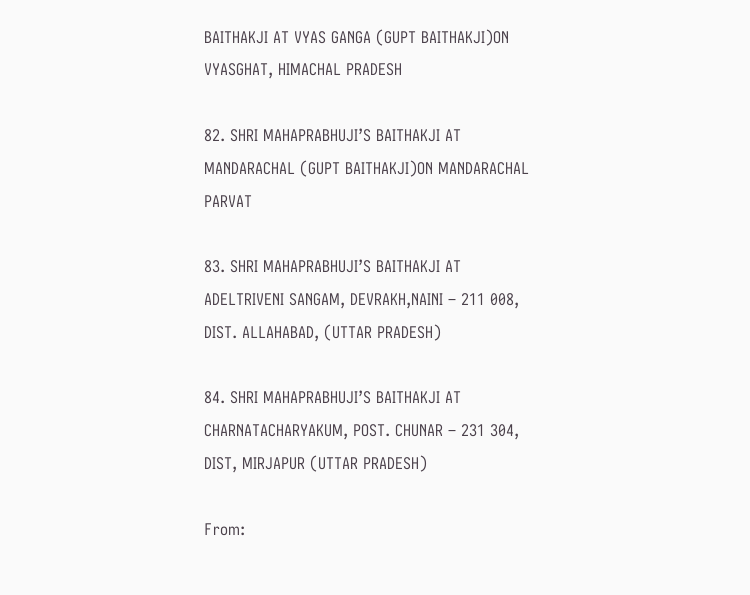BAITHAKJI AT VYAS GANGA (GUPT BAITHAKJI)ON VYASGHAT, HIMACHAL PRADESH

82. SHRI MAHAPRABHUJI’S BAITHAKJI AT MANDARACHAL (GUPT BAITHAKJI)ON MANDARACHAL PARVAT

83. SHRI MAHAPRABHUJI’S BAITHAKJI AT ADELTRIVENI SANGAM, DEVRAKH,NAINI – 211 008, DIST. ALLAHABAD, (UTTAR PRADESH)

84. SHRI MAHAPRABHUJI’S BAITHAKJI AT CHARNATACHARYAKUM, POST. CHUNAR – 231 304, DIST, MIRJAPUR (UTTAR PRADESH)

From: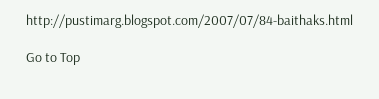http://pustimarg.blogspot.com/2007/07/84-baithaks.html

Go to Top